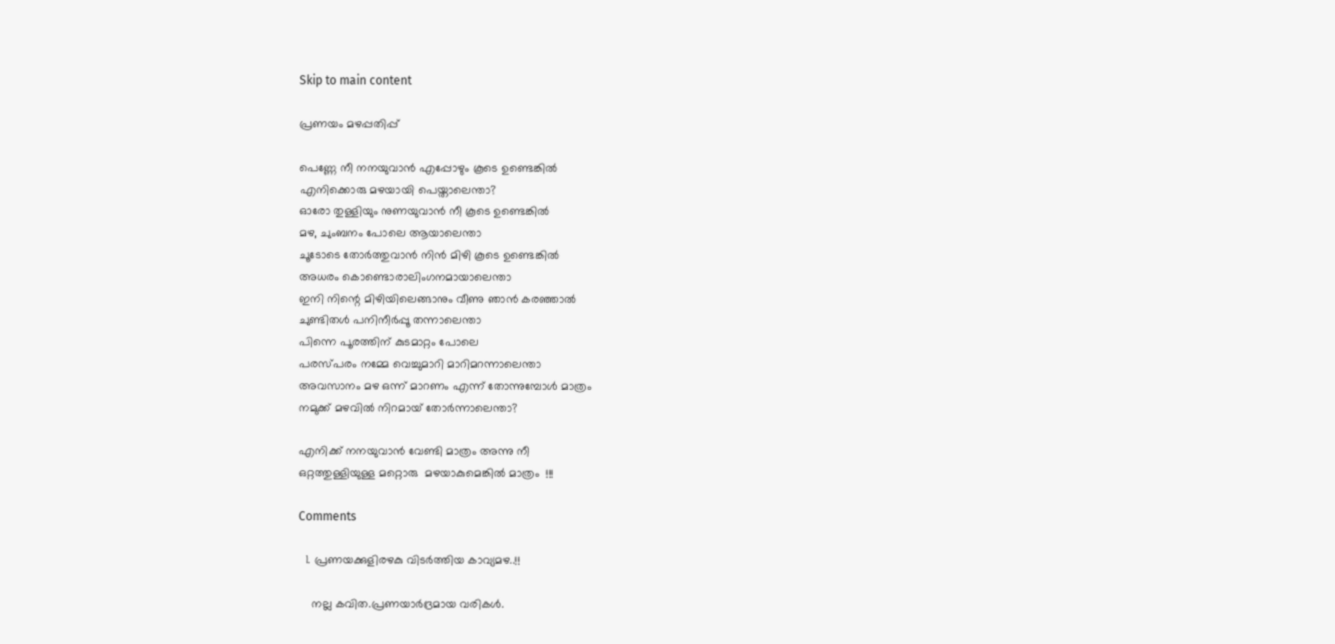Skip to main content

പ്രണയം മഴപ്പതിപ്പ്

പെണ്ണേ നീ നനയുവാൻ എപ്പോഴും കൂടെ ഉണ്ടെങ്കിൽ
എനിക്കൊരു മഴയായി പെയ്താലെന്താ?
ഓരോ തുള്ളിയും നുണയുവാൻ നീ കൂടെ ഉണ്ടെങ്കിൽ
മഴ, ചുംബനം പോലെ ആയാലെന്താ
ചൂടോടെ തോർത്തുവാൻ നിൻ മിഴി കൂടെ ഉണ്ടെങ്കിൽ
അധരം കൊണ്ടൊരാലിംഗനമായാലെന്താ
ഇനി നിന്റെ മിഴിയിലെങ്ങാനും വീണു ഞാൻ കരഞ്ഞാൽ
ചുണ്ടിതൾ പനിനീർപ്പൂ തന്നാലെന്താ
പിന്നെ പൂരത്തിന് കുടമാറ്റം പോലെ
പരസ്പരം നമ്മേ വെച്ചുമാറി മാറിമറന്നാലെന്താ
അവസാനം മഴ ഒന്ന് മാറണം എന്ന് തോന്നുമ്പോൾ മാത്രം
നമുക്ക് മഴവിൽ നിറമായ്‌ തോർന്നാലെന്താ?

എനിക്ക് നനയുവാൻ വേണ്ടി മാത്രം അന്നു നീ
ഒറ്റത്തുള്ളിയുള്ള മറ്റൊരു  മഴയാകുമെങ്കിൽ മാത്രം  !!!

Comments

  1. പ്രണയക്കുളിരഴകു വിടർത്തിയ കാവ്യമഴ..!!

    നല്ല കവിത.പ്രണയാർദ്രമായ വരികൾ.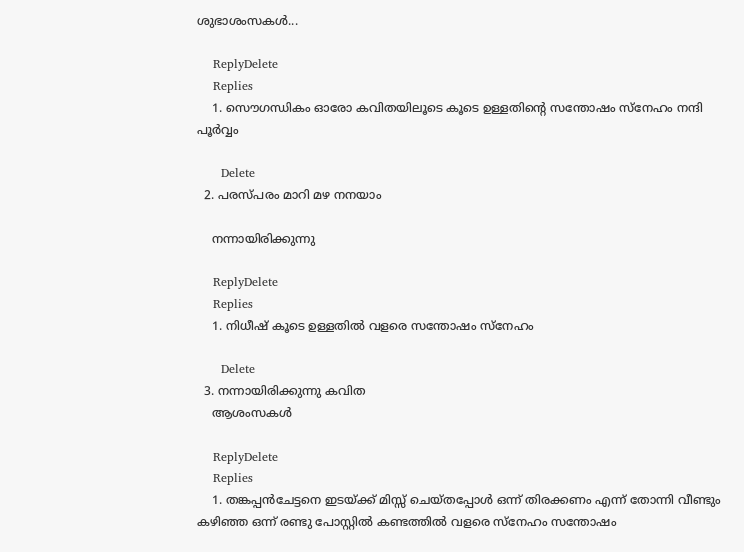ശുഭാശംസകൾ...

    ReplyDelete
    Replies
    1. സൌഗന്ധികം ഓരോ കവിതയിലൂടെ കൂടെ ഉള്ളതിന്റെ സന്തോഷം സ്നേഹം നന്ദി പൂർവ്വം

      Delete
  2. പരസ്പരം മാറി മഴ നനയാം

    നന്നായിരിക്കുന്നു

    ReplyDelete
    Replies
    1. നിധീഷ് കൂടെ ഉള്ളതിൽ വളരെ സന്തോഷം സ്നേഹം

      Delete
  3. നന്നായിരിക്കുന്നു കവിത
    ആശംസകള്‍

    ReplyDelete
    Replies
    1. തങ്കപ്പൻചേട്ടനെ ഇടയ്ക്ക് മിസ്സ്‌ ചെയ്തപ്പോൾ ഒന്ന് തിരക്കണം എന്ന് തോന്നി വീണ്ടും കഴിഞ്ഞ ഒന്ന് രണ്ടു പോസ്റ്റിൽ കണ്ടത്തിൽ വളരെ സ്നേഹം സന്തോഷം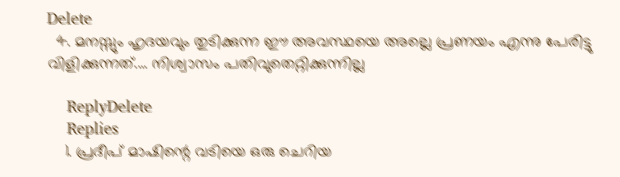Delete
  4. മനസ്സും ഹൃദയവും തുടിക്കുന്ന ഈ അവസ്ഥയെ അല്ലെ പ്രണയം എന്നു പേരിട്ടു വിളിക്കുന്നത്.... നിശ്വാസം പതിവുതെറ്റിക്കുന്നില്ല

    ReplyDelete
    Replies
    1. പ്രദീപ്‌ മാഷിന്റെ വടിയെ ഒരു ചെറിയ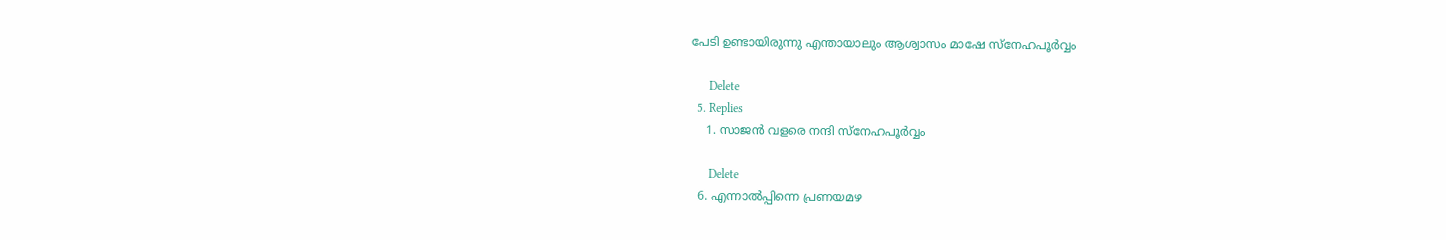പേടി ഉണ്ടായിരുന്നു എന്തായാലും ആശ്വാസം മാഷേ സ്നേഹപൂർവ്വം

      Delete
  5. Replies
    1. സാജൻ വളരെ നന്ദി സ്നേഹപൂർവ്വം

      Delete
  6. എന്നാല്‍പ്പിന്നെ പ്രണയമഴ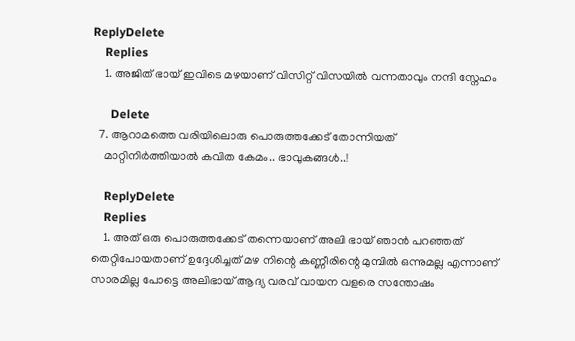ReplyDelete
    Replies
    1. അജിത്‌ ഭായ് ഇവിടെ മഴയാണ് വിസിറ്റ് വിസയിൽ വന്നതാവും നന്ദി സ്നേഹം

      Delete
  7. ആറാമത്തെ വരിയിലൊരു പൊരുത്തക്കേട് തോന്നിയത്
    മാറ്റിനിര്‍ത്തിയാല്‍ കവിത കേമം.. ഭാവുകങ്ങള്‍..!

    ReplyDelete
    Replies
    1. അത് ഒരു പൊരുത്തക്കേട് തന്നെയാണ് അലി ഭായ് ഞാൻ പറഞ്ഞത് തെറ്റിപോയതാണ് ഉദ്ദേശിച്ചത് മഴ നിന്റെ കണ്ണീരിന്റെ മുമ്പിൽ ഒന്നുമല്ല എന്നാണ് സാരമില്ല പോട്ടെ അലിഭായ് ആദ്യ വരവ് വായന വളരെ സന്തോഷം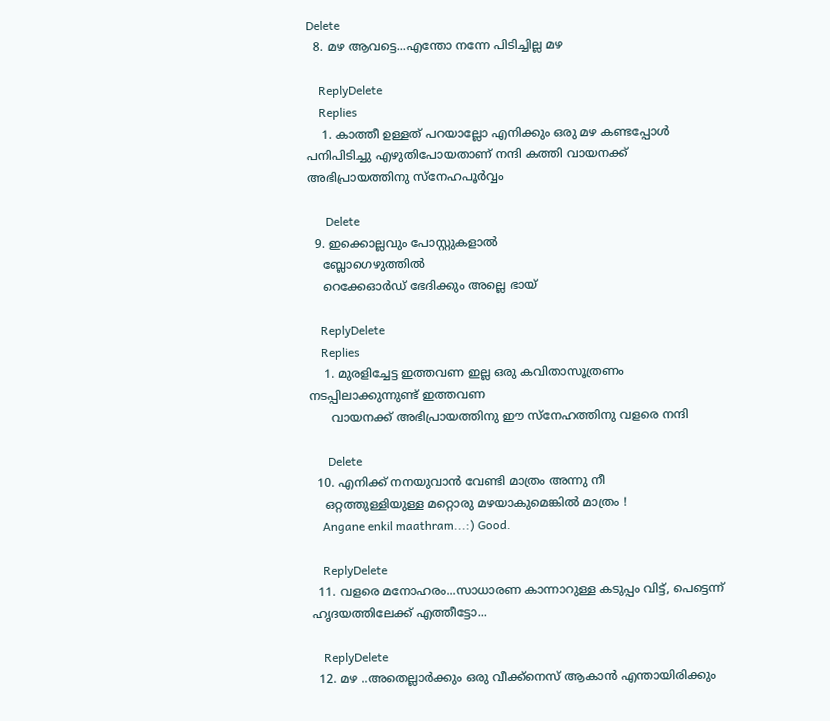Delete
  8. മഴ ആവട്ടെ...എന്തോ നന്നേ പിടിച്ചില്ല മഴ

    ReplyDelete
    Replies
    1. കാത്തീ ഉള്ളത് പറയാല്ലോ എനിക്കും ഒരു മഴ കണ്ടപ്പോൾ പനിപിടിച്ചു എഴുതിപോയതാണ് നന്ദി കത്തി വായനക്ക് അഭിപ്രായത്തിനു സ്നേഹപൂർവ്വം

      Delete
  9. ഇക്കൊല്ലവും പോസ്റ്റുകളാൽ
    ബ്ലോഗെഴുത്തിൽ
    റെക്കേഓർഡ് ഭേദിക്കും അല്ലെ ഭായ്

    ReplyDelete
    Replies
    1. മുരളിച്ചേട്ട ഇത്തവണ ഇല്ല ഒരു കവിതാസൂത്രണം നടപ്പിലാക്കുന്നുണ്ട് ഇത്തവണ
      വായനക്ക് അഭിപ്രായത്തിനു ഈ സ്നേഹത്തിനു വളരെ നന്ദി

      Delete
  10. എനിക്ക് നനയുവാൻ വേണ്ടി മാത്രം അന്നു നീ
    ഒറ്റത്തുള്ളിയുള്ള മറ്റൊരു മഴയാകുമെങ്കിൽ മാത്രം !
    Angane enkil maathram...:) Good.

    ReplyDelete
  11. വളരെ മനോഹരം...സാധാരണ കാന്നാറുള്ള കടുപ്പം വിട്ട്, പെട്ടെന്ന് ഹൃദയത്തിലേക്ക് എത്തീട്ടോ...

    ReplyDelete
  12. മഴ ..അതെല്ലാര്‍ക്കും ഒരു വീക്ക്‌നെസ് ആകാന്‍ എന്തായിരിക്കും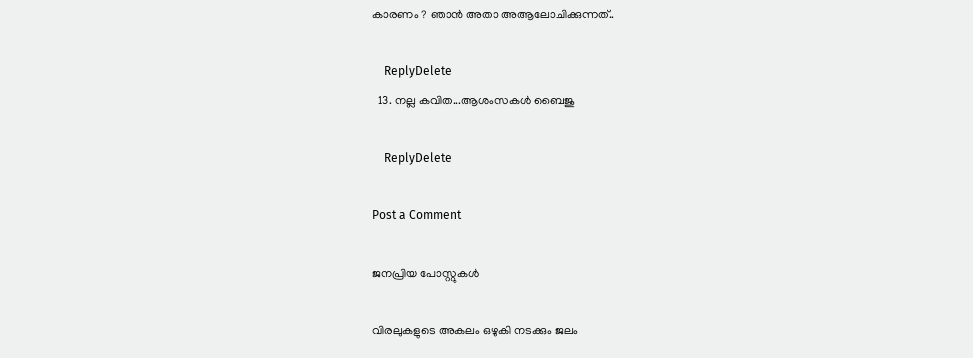കാരണം ? ഞാന്‍ അതാ അആലോചിക്കുന്നത്..

    ReplyDelete
  13. നല്ല കവിത...ആശംസകൾ ബൈജു

    ReplyDelete

Post a Comment

ജനപ്രിയ പോസ്റ്റുകൾ

വിരലുകളുടെ അകലം ഒഴുകി നടക്കും ജലം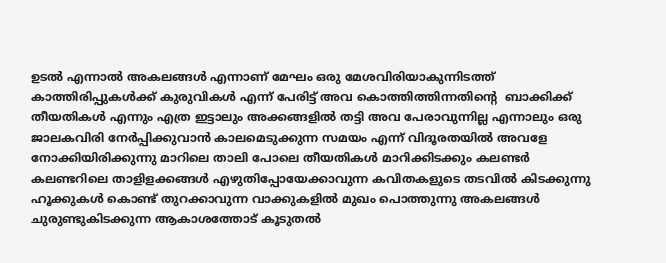ഉടൽ എന്നാൽ അകലങ്ങൾ എന്നാണ് മേഘം ഒരു മേശവിരിയാകുന്നിടത്ത് കാത്തിരിപ്പുകൾക്ക് കുരുവികൾ എന്ന് പേരിട്ട് അവ കൊത്തിത്തിന്നതിൻ്റെ  ബാക്കിക്ക് തീയതികൾ എന്നും എത്ര ഇട്ടാലും അക്കങ്ങളിൽ തട്ടി അവ പേരാവുന്നില്ല എന്നാലും ഒരു ജാലകവിരി നേർപ്പിക്കുവാൻ കാലമെടുക്കുന്ന സമയം എന്ന് വിദൂരതയിൽ അവളേ നോക്കിയിരിക്കുന്നു മാറിലെ താലി പോലെ തീയതികൾ മാറിക്കിടക്കും കലണ്ടർ കലണ്ടറിലെ താളിളക്കങ്ങൾ എഴുതിപ്പോയേക്കാവുന്ന കവിതകളുടെ തടവിൽ കിടക്കുന്നു ഹൂക്കുകൾ കൊണ്ട് തുറക്കാവുന്ന വാക്കുകളിൽ മുഖം പൊത്തുന്നു അകലങ്ങൾ ചുരുണ്ടുകിടക്കുന്ന ആകാശത്തോട് കൂടുതൽ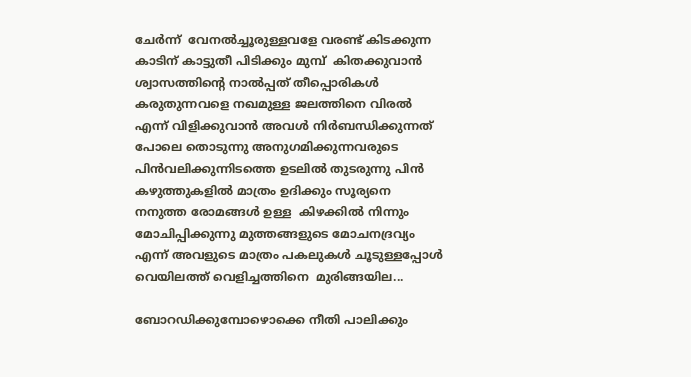ചേർന്ന്  വേനൽച്ചൂരുള്ളവളേ വരണ്ട് കിടക്കുന്ന കാടിന് കാട്ടുതീ പിടിക്കും മുമ്പ്  കിതക്കുവാൻ ശ്വാസത്തിൻ്റെ നാൽപ്പത് തീപ്പൊരികൾ കരുതുന്നവളെ നഖമുള്ള ജലത്തിനെ വിരൽ എന്ന് വിളിക്കുവാൻ അവൾ നിർബന്ധിക്കുന്നത് പോലെ തൊടുന്നു അനുഗമിക്കുന്നവരുടെ പിൻവലിക്കുന്നിടത്തെ ഉടലിൽ തുടരുന്നു പിൻ കഴുത്തുകളിൽ മാത്രം ഉദിക്കും സൂര്യനെ നനുത്ത രോമങ്ങൾ ഉള്ള  കിഴക്കിൽ നിന്നും മോചിപ്പിക്കുന്നു മുത്തങ്ങളുടെ മോചനദ്രവ്യം എന്ന് അവളുടെ മാത്രം പകലുകൾ ചൂടുള്ളപ്പോൾ വെയിലത്ത് വെളിച്ചത്തിനെ  മുരിങ്ങയില...

ബോറഡിക്കുമ്പോഴൊക്കെ നീതി പാലിക്കും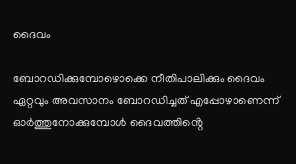ദൈവം

ബോറഡിക്കുമ്പോഴൊക്കെ നീതിപാലിക്കും ദൈവം ഏറ്റവും അവസാനം ബോറഡിച്ചത് എപ്പോഴാണെന്ന്  ഓർത്തുനോക്കുമ്പോൾ ദൈവത്തിൻ്റെ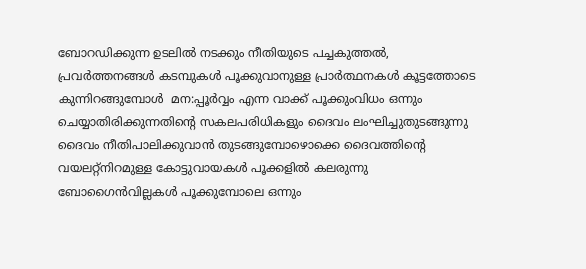ബോറഡിക്കുന്ന ഉടലിൽ നടക്കും നീതിയുടെ പച്ചകുത്തൽ,  പ്രവർത്തനങ്ങൾ കടമ്പുകൾ പൂക്കുവാനുള്ള പ്രാർത്ഥനകൾ കൂട്ടത്തോടെ കുന്നിറങ്ങുമ്പോൾ  മന:പ്പൂർവ്വം എന്ന വാക്ക് പൂക്കുംവിധം ഒന്നും ചെയ്യാതിരിക്കുന്നതിൻ്റെ സകലപരിധികളും ദൈവം ലംഘിച്ചുതുടങ്ങുന്നു ദൈവം നീതിപാലിക്കുവാൻ തുടങ്ങുമ്പോഴൊക്കെ ദൈവത്തിൻ്റെ വയലറ്റ്നിറമുള്ള കോട്ടുവായകൾ പൂക്കളിൽ കലരുന്നു ബോഗൈൻവില്ലകൾ പൂക്കുമ്പോലെ ഒന്നും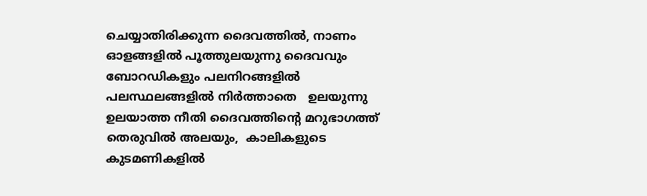ചെയ്യാതിരിക്കുന്ന ദൈവത്തിൽ, നാണം ഓളങ്ങളിൽ പൂത്തുലയുന്നു ദൈവവും ബോറഡികളും പലനിറങ്ങളിൽ പലസ്ഥലങ്ങളിൽ നിർത്താതെ   ഉലയുന്നു ഉലയാത്ത നീതി ദൈവത്തിൻ്റെ മറുഭാഗത്ത് തെരുവിൽ അലയും,  കാലികളുടെ കുടമണികളിൽ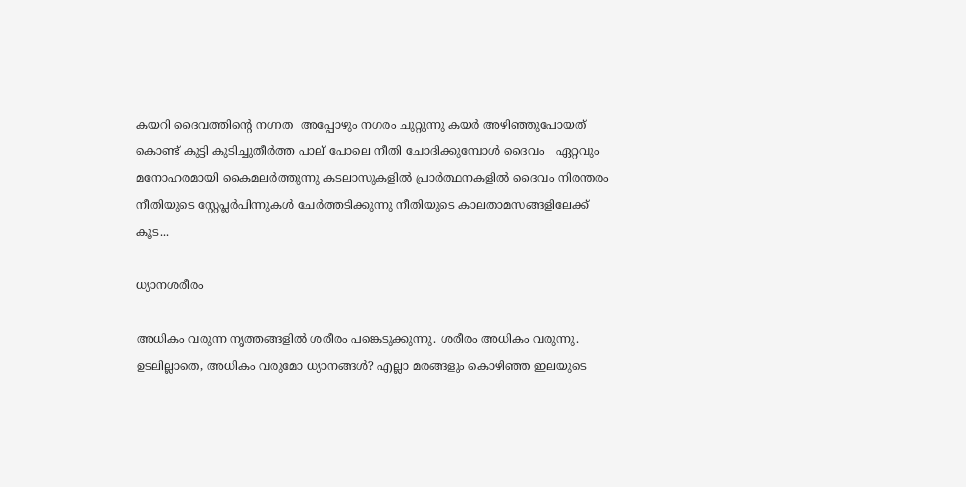കയറി ദൈവത്തിൻ്റെ നഗ്നത  അപ്പോഴും നഗരം ചുറ്റുന്നു കയർ അഴിഞ്ഞുപോയത് കൊണ്ട് കുട്ടി കുടിച്ചുതീർത്ത പാല് പോലെ നീതി ചോദിക്കുമ്പോൾ ദൈവം   ഏറ്റവും മനോഹരമായി കൈമലർത്തുന്നു കടലാസുകളിൽ പ്രാർത്ഥനകളിൽ ദൈവം നിരന്തരം  നീതിയുടെ സ്റ്റേപ്ലർപിന്നുകൾ ചേർത്തടിക്കുന്നു നീതിയുടെ കാലതാമസങ്ങളിലേക്ക് കൂട...

ധ്യാനശരീരം

അധികം വരുന്ന നൃത്തങ്ങളിൽ ശരീരം പങ്കെടുക്കുന്നു. ശരീരം അധികം വരുന്നു. ഉടലില്ലാതെ, അധികം വരുമോ ധ്യാനങ്ങൾ? എല്ലാ മരങ്ങളും കൊഴിഞ്ഞ ഇലയുടെ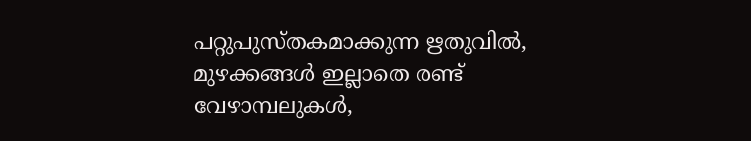പറ്റുപുസ്തകമാക്കുന്ന ഋതുവിൽ, മുഴക്കങ്ങൾ ഇല്ലാതെ രണ്ട് വേഴാമ്പലുകൾ,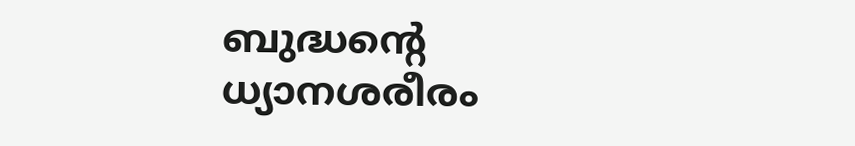ബുദ്ധൻ്റെ ധ്യാനശരീരം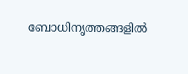ബോധിനൃത്തങ്ങളിൽ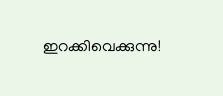ഇറക്കിവെക്കുന്നു!